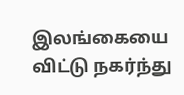இலங்கையை விட்டு நகர்ந்து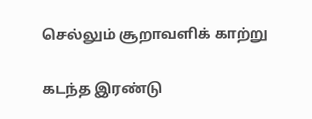செல்லும் சூறாவளிக் காற்று

கடந்த இரண்டு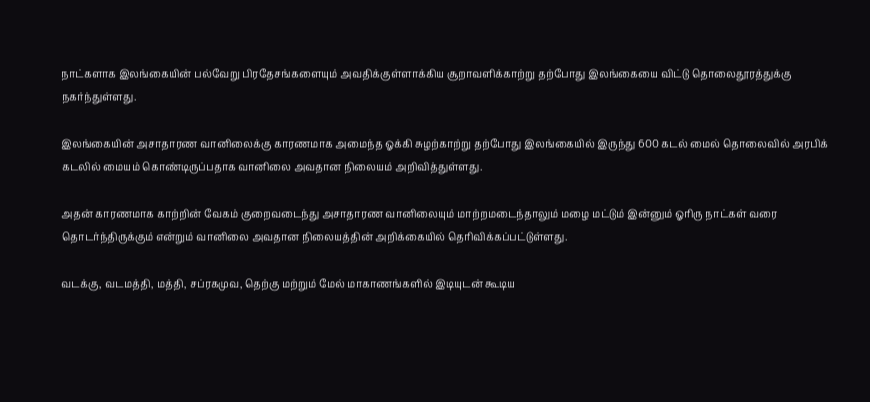நாட்களாக இலங்கையின் பல்வேறு பிரதேசங்களையும் அவதிக்குள்ளாக்கிய சூறாவளிக்காற்று தற்போது இலங்கையை விட்டு தொலைதூரத்துக்கு நகர்ந்துள்ளது.

இலங்கையின் அசாதாரண வானிலைக்கு காரணமாக அமைந்த ஓக்கி சுழற்காற்று தற்போது இலங்கையில் இருந்து 600 கடல் மைல் தொலைவில் அரபிக் கடலில் மையம் கொண்டிருப்பதாக வானிலை அவதான நிலையம் அறிவித்துள்ளது.

அதன் காரணமாக காற்றின் வேகம் குறைவடைந்து அசாதாரண வானிலையும் மாற்றமடைந்தாலும் மழை மட்டும் இன்னும் ஓரிரு நாட்கள் வரை தொடர்ந்திருக்கும் என்றும் வானிலை அவதான நிலையத்தின் அறிக்கையில் தெரிவிக்கப்பட்டுள்ளது.

வடக்கு, வடமத்தி, மத்தி, சப்ரகமுவ, தெற்கு மற்றும் மேல் மாகாணங்களில் இடியுடன் கூடிய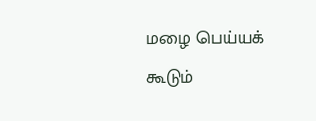மழை பெய்யக் கூடும்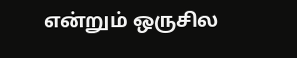என்றும் ஒருசில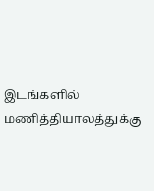இடங்களில் மணித்தியாலத்துக்கு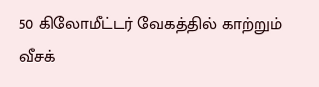50 கிலோமீட்டர் வேகத்தில் காற்றும் வீசக்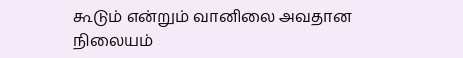கூடும் என்றும் வானிலை அவதான நிலையம்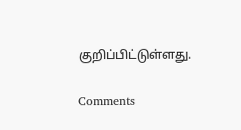குறிப்பிட்டுள்ளது.

Comments